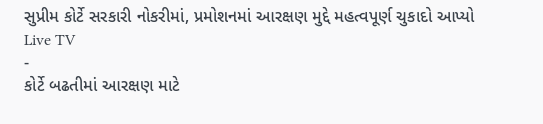સુપ્રીમ કોર્ટે સરકારી નોકરીમાં, પ્રમોશનમાં આરક્ષણ મુદ્દે મહત્વપૂર્ણ ચુકાદો આપ્યો
Live TV
-
કોર્ટે બઢતીમાં આરક્ષણ માટે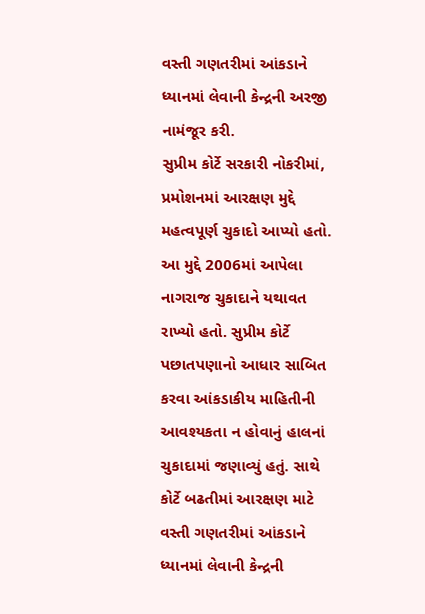વસ્તી ગણતરીમાં આંકડાને ધ્યાનમાં લેવાની કેન્દ્રની અરજી નામંજૂર કરી.
સુપ્રીમ કોર્ટે સરકારી નોકરીમાં, પ્રમોશનમાં આરક્ષણ મુદ્દે મહત્વપૂર્ણ ચુકાદો આપ્યો હતો. આ મુદ્દે 2006માં આપેલા નાગરાજ ચુકાદાને યથાવત રાખ્યો હતો. સુપ્રીમ કોર્ટે પછાતપણાનો આધાર સાબિત કરવા આંકડાકીય માહિતીની આવશ્યકતા ન હોવાનું હાલનાં ચુકાદામાં જણાવ્યું હતું. સાથે કોર્ટે બઢતીમાં આરક્ષણ માટે વસ્તી ગણતરીમાં આંકડાને ધ્યાનમાં લેવાની કેન્દ્રની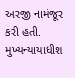અરજી નામંજૂર કરી હતી. મુખ્યન્યાયાધીશ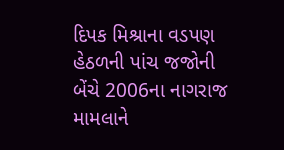દિપક મિશ્રાના વડપણ હેઠળની પાંચ જજોની બેંચે 2006ના નાગરાજ મામલાને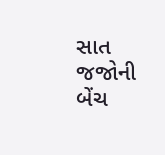સાત જજોની બેંચ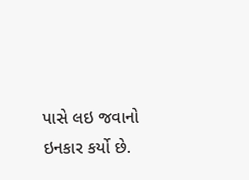પાસે લઇ જવાનો ઇનકાર કર્યો છે.